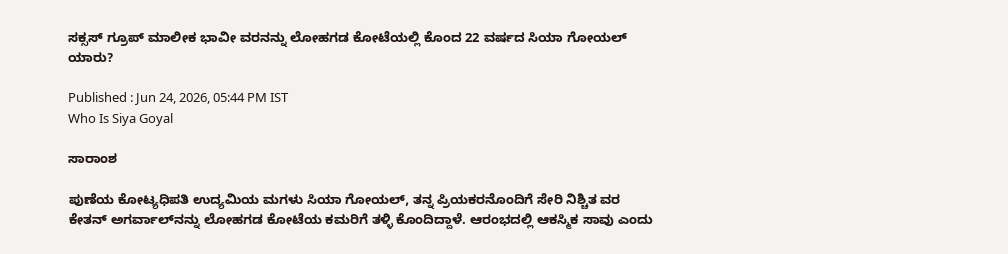ಸಕ್ಸಸ್‌ ಗ್ರೂಪ್ ಮಾಲೀಕ ಭಾವೀ ವರನನ್ನು ಲೋಹಗಡ ಕೋಟೆಯಲ್ಲಿ ಕೊಂದ 22 ವರ್ಷದ ಸಿಯಾ ಗೋಯಲ್ ಯಾರು?

Published : Jun 24, 2026, 05:44 PM IST
Who Is Siya Goyal

ಸಾರಾಂಶ

ಪುಣೆಯ ಕೋಟ್ಯಧಿಪತಿ ಉದ್ಯಮಿಯ ಮಗಳು ಸಿಯಾ ಗೋಯಲ್, ತನ್ನ ಪ್ರಿಯಕರನೊಂದಿಗೆ ಸೇರಿ ನಿಶ್ಚಿತ ವರ ಕೇತನ್ ಅಗರ್ವಾಲ್‌ನನ್ನು ಲೋಹಗಡ ಕೋಟೆಯ ಕಮರಿಗೆ ತಳ್ಳಿ ಕೊಂದಿದ್ದಾಳೆ. ಆರಂಭದಲ್ಲಿ ಆಕಸ್ಮಿಕ ಸಾವು ಎಂದು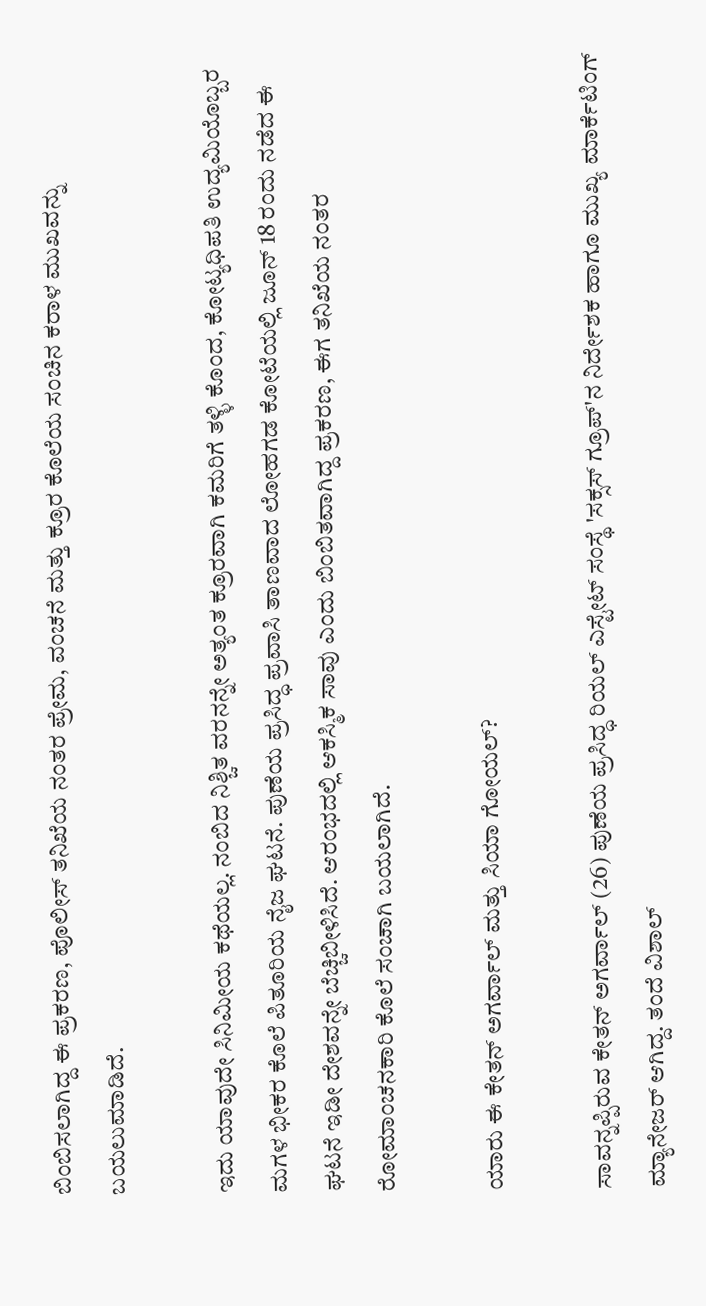ಬಿಂಬಿಸಲಾಗಿದ್ದ ಈ ಪ್ರಕರಣ, ಪೊಲೀಸ್ ತನಿಖೆಯ ನಂತರ ಪ್ರೇಮ, ವಂಚನೆ ಮತ್ತು ಕ್ರೂರ ಕೊಲೆಯ ಸಂಚಿನ ಕರಾಳ ಮುಖವನ್ನು ಬಯಲುಮಾಡಿದೆ.

ಇದು ಯಾವುದೇ ಸಿನಿಮೀಯ ಕಥೆಯಲ್ಲ. ನಂಬಿದ ನಿಶ್ಚಿತ ವರನನ್ನೇ ಅತ್ಯಂತ ಕ್ರೂರವಾಗಿ ಕಮರಿಗೆ ತಳ್ಳಿ ಕೊಂದ, ಕೋಟ್ಯಧಿಪತಿ ಉದ್ಯಮಿಯೊಬ್ಬರ ಮಗಳ ಭೀಕರ ಕೊಲೆ ಪಿತೂರಿಯ ನೈಜ ಘಟನೆ. ಪುಣೆಯ ಪ್ರಸಿದ್ಧ ಪ್ರವಾಸಿ ತಾಣವಾದ ಲೋಹಗಡ ಕೋಟೆಯಲ್ಲಿ ಜೂನ್ 18 ರಂದು ನಡೆದ ಈ ಘಟನೆ ಇಡೀ ದೇಶವನ್ನೇ ಬೆಚ್ಚಿಬೀಳಿಸಿದೆ. ಆರಂಭದಲ್ಲಿ ಆಕಸ್ಮಿಕ ಸಾವು ಎಂದು ಬಿಂಬಿತವಾಗಿದ್ದ ಪ್ರಕರಣ, ಈಗ ತನಿಖೆಯ ನಂತರ ರೋಮಾಂಚನಕಾರಿ ಕೊಲೆ ಸಂಚಾಗಿ ಬಯಲಾಗಿದೆ.

ಯಾರು ಈ ಕೇತನ್ ಅಗರ್ವಾಲ್ ಮತ್ತು ಸಿಯಾ ಗೋಯಲ್?

ಸಾವನ್ನಪ್ಪಿರುವ ಕೇತನ್ ಅಗರ್ವಾಲ್ (26) ಪುಣೆಯ ಪ್ರಸಿದ್ಧ ರಿಯಲ್ ಎಸ್ಟೇಟ್ ಸಂಸ್ಥೆ 'ಸಕ್ಸಸ್ ಗ್ರೂಪ್'ನ ನಿರ್ದೇಶಕ ಹಾಗೂ ಮುಖ್ಯ ಮಾರ್ಕೆಟಿಂಗ್ ಮ್ಯಾನೇಜರ್ ಆಗಿದ್ದ. ತಂದೆ ವಿಶಾಲ್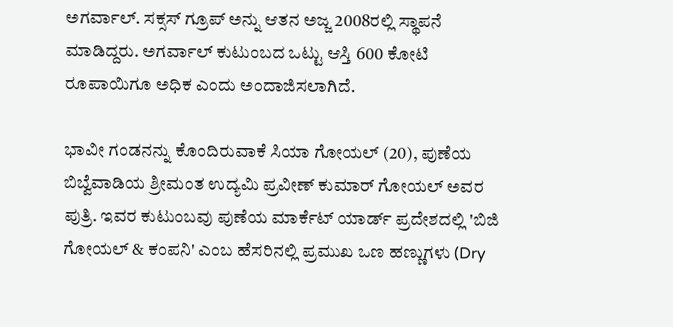ಅಗರ್ವಾಲ್. ಸಕ್ಸಸ್ ಗ್ರೂಪ್ ಅನ್ನು ಆತನ ಅಜ್ಜ 2008ರಲ್ಲಿ ಸ್ಥಾಪನೆ ಮಾಡಿದ್ದರು. ಅಗರ್ವಾಲ್ ಕುಟುಂಬದ ಒಟ್ಟು ಆಸ್ತಿ 600 ಕೋಟಿ ರೂಪಾಯಿಗೂ ಅಧಿಕ ಎಂದು ಅಂದಾಜಿಸಲಾಗಿದೆ.

ಭಾವೀ ಗಂಡನನ್ನು ಕೊಂದಿರುವಾಕೆ ಸಿಯಾ ಗೋಯಲ್ (20), ಪುಣೆಯ ಬಿಬ್ವೆವಾಡಿಯ ಶ್ರೀಮಂತ ಉದ್ಯಮಿ ಪ್ರವೀಣ್ ಕುಮಾರ್ ಗೋಯಲ್ ಅವರ ಪುತ್ರಿ. ಇವರ ಕುಟುಂಬವು ಪುಣೆಯ ಮಾರ್ಕೆಟ್ ಯಾರ್ಡ್ ಪ್ರದೇಶದಲ್ಲಿ 'ಬಿಜಿ ಗೋಯಲ್ & ಕಂಪನಿ' ಎಂಬ ಹೆಸರಿನಲ್ಲಿ ಪ್ರಮುಖ ಒಣ ಹಣ್ಣುಗಳು (Dry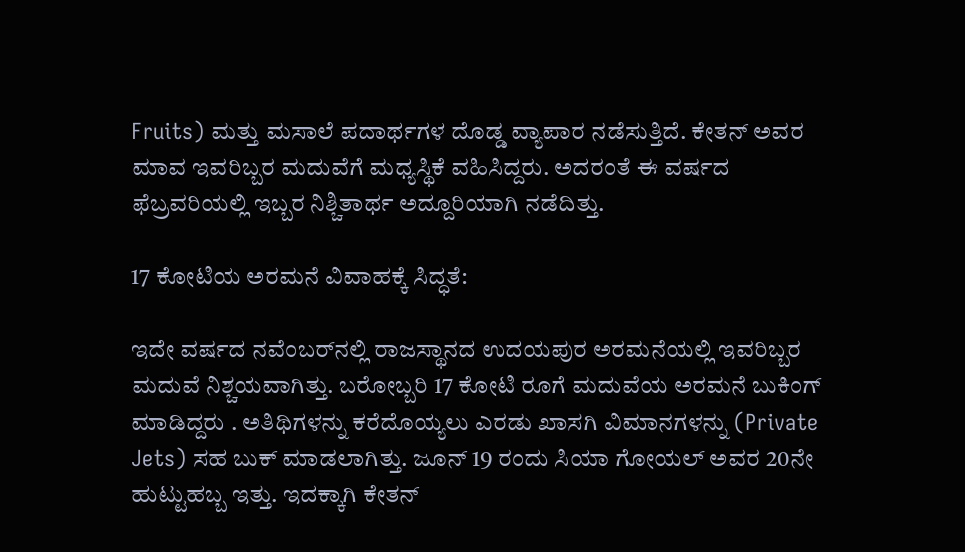Fruits) ಮತ್ತು ಮಸಾಲೆ ಪದಾರ್ಥಗಳ ದೊಡ್ಡ ವ್ಯಾಪಾರ ನಡೆಸುತ್ತಿದೆ. ಕೇತನ್ ಅವರ ಮಾವ ಇವರಿಬ್ಬರ ಮದುವೆಗೆ ಮಧ್ಯಸ್ಥಿಕೆ ವಹಿಸಿದ್ದರು. ಅದರಂತೆ ಈ ವರ್ಷದ ಫೆಬ್ರವರಿಯಲ್ಲಿ ಇಬ್ಬರ ನಿಶ್ಚಿತಾರ್ಥ ಅದ್ದೂರಿಯಾಗಿ ನಡೆದಿತ್ತು.

17 ಕೋಟಿಯ ಅರಮನೆ ವಿವಾಹಕ್ಕೆ ಸಿದ್ಧತೆ:

ಇದೇ ವರ್ಷದ ನವೆಂಬರ್‌ನಲ್ಲಿ ರಾಜಸ್ಥಾನದ ಉದಯಪುರ ಅರಮನೆಯಲ್ಲಿ ಇವರಿಬ್ಬರ ಮದುವೆ ನಿಶ್ಚಯವಾಗಿತ್ತು. ಬರೋಬ್ಬರಿ 17 ಕೋಟಿ ರೂಗೆ ಮದುವೆಯ ಅರಮನೆ ಬುಕಿಂಗ್‌ ಮಾಡಿದ್ದರು . ಅತಿಥಿಗಳನ್ನು ಕರೆದೊಯ್ಯಲು ಎರಡು ಖಾಸಗಿ ವಿಮಾನಗಳನ್ನು (Private Jets) ಸಹ ಬುಕ್ ಮಾಡಲಾಗಿತ್ತು. ಜೂನ್ 19 ರಂದು ಸಿಯಾ ಗೋಯಲ್ ಅವರ 20ನೇ ಹುಟ್ಟುಹಬ್ಬ ಇತ್ತು. ಇದಕ್ಕಾಗಿ ಕೇತನ್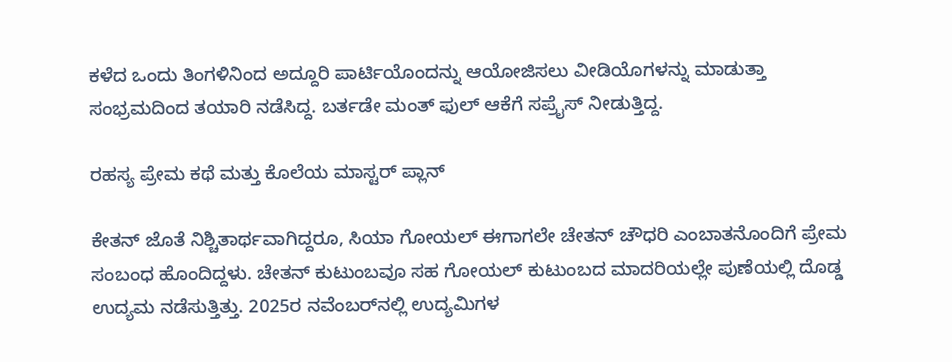ಕಳೆದ ಒಂದು ತಿಂಗಳಿನಿಂದ ಅದ್ದೂರಿ ಪಾರ್ಟಿಯೊಂದನ್ನು ಆಯೋಜಿಸಲು ವೀಡಿಯೊಗಳನ್ನು ಮಾಡುತ್ತಾ ಸಂಭ್ರಮದಿಂದ ತಯಾರಿ ನಡೆಸಿದ್ದ. ಬರ್ತಡೇ ಮಂತ್ ಫುಲ್ ಆಕೆಗೆ ಸಪ್ರೈಸ್‌ ನೀಡುತ್ತಿದ್ದ.

ರಹಸ್ಯ ಪ್ರೇಮ ಕಥೆ ಮತ್ತು ಕೊಲೆಯ ಮಾಸ್ಟರ್ ಪ್ಲಾನ್

ಕೇತನ್ ಜೊತೆ ನಿಶ್ಚಿತಾರ್ಥವಾಗಿದ್ದರೂ, ಸಿಯಾ ಗೋಯಲ್ ಈಗಾಗಲೇ ಚೇತನ್ ಚೌಧರಿ ಎಂಬಾತನೊಂದಿಗೆ ಪ್ರೇಮ ಸಂಬಂಧ ಹೊಂದಿದ್ದಳು. ಚೇತನ್ ಕುಟುಂಬವೂ ಸಹ ಗೋಯಲ್ ಕುಟುಂಬದ ಮಾದರಿಯಲ್ಲೇ ಪುಣೆಯಲ್ಲಿ ದೊಡ್ಡ ಉದ್ಯಮ ನಡೆಸುತ್ತಿತ್ತು. 2025ರ ನವೆಂಬರ್‌ನಲ್ಲಿ ಉದ್ಯಮಿಗಳ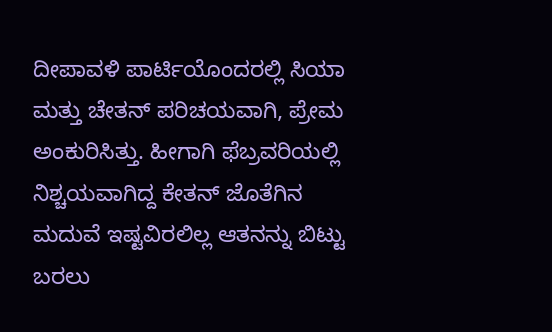ದೀಪಾವಳಿ ಪಾರ್ಟಿಯೊಂದರಲ್ಲಿ ಸಿಯಾ ಮತ್ತು ಚೇತನ್ ಪರಿಚಯವಾಗಿ, ಪ್ರೇಮ ಅಂಕುರಿಸಿತ್ತು. ಹೀಗಾಗಿ ಫೆಬ್ರವರಿಯಲ್ಲಿ ನಿಶ್ಚಯವಾಗಿದ್ದ ಕೇತನ್ ಜೊತೆಗಿನ ಮದುವೆ ಇಷ್ಟವಿರಲಿಲ್ಲ ಆತನನ್ನು ಬಿಟ್ಟು ಬರಲು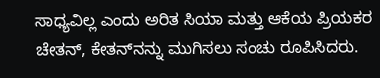ಸಾಧ್ಯವಿಲ್ಲ ಎಂದು ಅರಿತ ಸಿಯಾ ಮತ್ತು ಆಕೆಯ ಪ್ರಿಯಕರ ಚೇತನ್, ಕೇತನ್‌ನನ್ನು ಮುಗಿಸಲು ಸಂಚು ರೂಪಿಸಿದರು.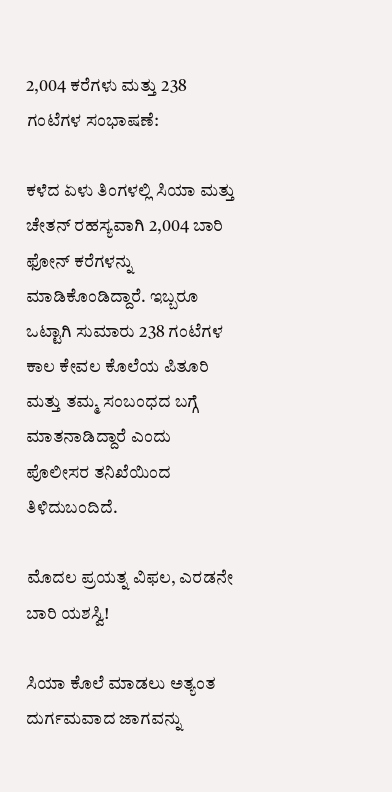2,004 ಕರೆಗಳು ಮತ್ತು 238 ಗಂಟೆಗಳ ಸಂಭಾಷಣೆ:

ಕಳೆದ ಏಳು ತಿಂಗಳಲ್ಲಿ ಸಿಯಾ ಮತ್ತು ಚೇತನ್ ರಹಸ್ಯವಾಗಿ 2,004 ಬಾರಿ ಫೋನ್ ಕರೆಗಳನ್ನು ಮಾಡಿಕೊಂಡಿದ್ದಾರೆ. ಇಬ್ಬರೂ ಒಟ್ಟಾಗಿ ಸುಮಾರು 238 ಗಂಟೆಗಳ ಕಾಲ ಕೇವಲ ಕೊಲೆಯ ಪಿತೂರಿ ಮತ್ತು ತಮ್ಮ ಸಂಬಂಧದ ಬಗ್ಗೆ ಮಾತನಾಡಿದ್ದಾರೆ ಎಂದು ಪೊಲೀಸರ ತನಿಖೆಯಿಂದ ತಿಳಿದುಬಂದಿದೆ.

ಮೊದಲ ಪ್ರಯತ್ನ ವಿಫಲ, ಎರಡನೇ ಬಾರಿ ಯಶಸ್ವಿ!

ಸಿಯಾ ಕೊಲೆ ಮಾಡಲು ಅತ್ಯಂತ ದುರ್ಗಮವಾದ ಜಾಗವನ್ನು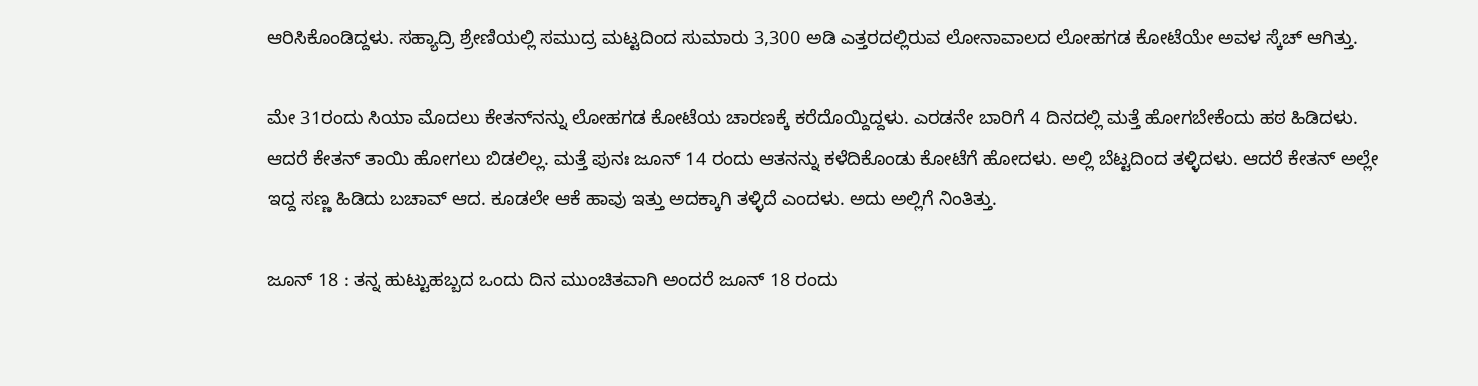ಆರಿಸಿಕೊಂಡಿದ್ದಳು. ಸಹ್ಯಾದ್ರಿ ಶ್ರೇಣಿಯಲ್ಲಿ ಸಮುದ್ರ ಮಟ್ಟದಿಂದ ಸುಮಾರು 3,300 ಅಡಿ ಎತ್ತರದಲ್ಲಿರುವ ಲೋನಾವಾಲದ ಲೋಹಗಡ ಕೋಟೆಯೇ ಅವಳ ಸ್ಕೆಚ್ ಆಗಿತ್ತು.

ಮೇ 31ರಂದು ಸಿಯಾ ಮೊದಲು ಕೇತನ್‌ನನ್ನು ಲೋಹಗಡ ಕೋಟೆಯ ಚಾರಣಕ್ಕೆ ಕರೆದೊಯ್ದಿದ್ದಳು. ಎರಡನೇ ಬಾರಿಗೆ 4 ದಿನದಲ್ಲಿ ಮತ್ತೆ ಹೋಗಬೇಕೆಂದು ಹಠ ಹಿಡಿದಳು. ಆದರೆ ಕೇತನ್ ತಾಯಿ ಹೋಗಲು ಬಿಡಲಿಲ್ಲ. ಮತ್ತೆ ಪುನಃ ಜೂನ್ 14 ರಂದು ಆತನನ್ನು ಕಳೆದಿಕೊಂಡು ಕೋಟೆಗೆ ಹೋದಳು. ಅಲ್ಲಿ ಬೆಟ್ಟದಿಂದ ತಳ್ಳಿದಳು. ಆದರೆ ಕೇತನ್ ಅಲ್ಲೇ ಇದ್ದ ಸಣ್ಣ ಹಿಡಿದು ಬಚಾವ್ ಆದ. ಕೂಡಲೇ ಆಕೆ ಹಾವು ಇತ್ತು ಅದಕ್ಕಾಗಿ ತಳ್ಳಿದೆ ಎಂದಳು. ಅದು ಅಲ್ಲಿಗೆ ನಿಂತಿತ್ತು.

ಜೂನ್ 18 : ತನ್ನ ಹುಟ್ಟುಹಬ್ಬದ ಒಂದು ದಿನ ಮುಂಚಿತವಾಗಿ ಅಂದರೆ ಜೂನ್ 18 ರಂದು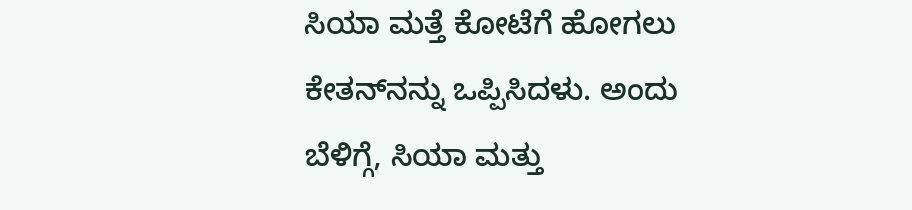ಸಿಯಾ ಮತ್ತೆ ಕೋಟೆಗೆ ಹೋಗಲು ಕೇತನ್‌ನನ್ನು ಒಪ್ಪಿಸಿದಳು. ಅಂದು ಬೆಳಿಗ್ಗೆ, ಸಿಯಾ ಮತ್ತು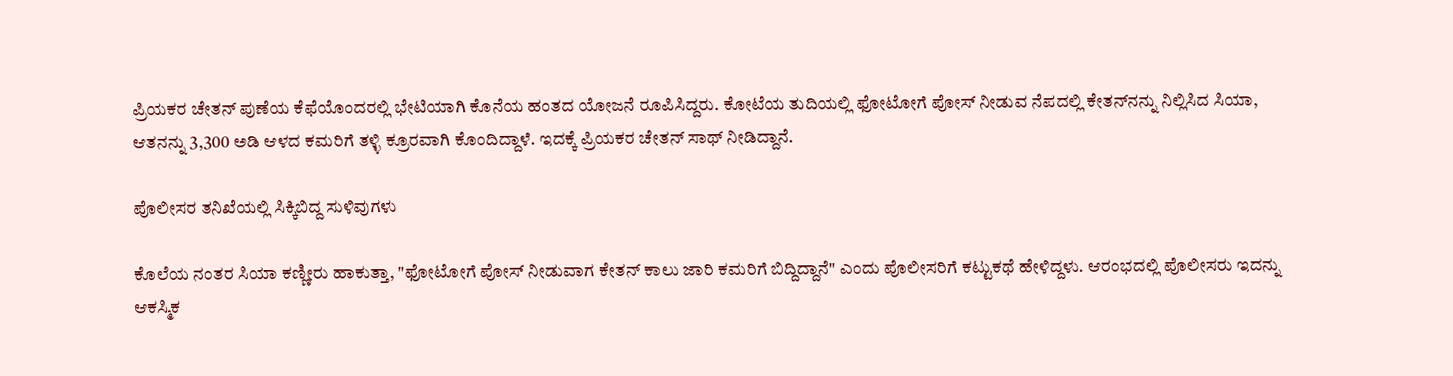ಪ್ರಿಯಕರ ಚೇತನ್ ಪುಣೆಯ ಕೆಫೆಯೊಂದರಲ್ಲಿ ಭೇಟಿಯಾಗಿ ಕೊನೆಯ ಹಂತದ ಯೋಜನೆ ರೂಪಿಸಿದ್ದರು. ಕೋಟೆಯ ತುದಿಯಲ್ಲಿ ಫೋಟೋಗೆ ಪೋಸ್ ನೀಡುವ ನೆಪದಲ್ಲಿ ಕೇತನ್‌ನನ್ನು ನಿಲ್ಲಿಸಿದ ಸಿಯಾ, ಆತನನ್ನು 3,300 ಅಡಿ ಆಳದ ಕಮರಿಗೆ ತಳ್ಳಿ ಕ್ರೂರವಾಗಿ ಕೊಂದಿದ್ದಾಳೆ. ಇದಕ್ಕೆ ಪ್ರಿಯಕರ ಚೇತನ್ ಸಾಥ್ ನೀಡಿದ್ದಾನೆ.

ಪೊಲೀಸರ ತನಿಖೆಯಲ್ಲಿ ಸಿಕ್ಕಿಬಿದ್ದ ಸುಳಿವುಗಳು

ಕೊಲೆಯ ನಂತರ ಸಿಯಾ ಕಣ್ಣೀರು ಹಾಕುತ್ತಾ, "ಫೋಟೋಗೆ ಪೋಸ್ ನೀಡುವಾಗ ಕೇತನ್ ಕಾಲು ಜಾರಿ ಕಮರಿಗೆ ಬಿದ್ದಿದ್ದಾನೆ" ಎಂದು ಪೊಲೀಸರಿಗೆ ಕಟ್ಟುಕಥೆ ಹೇಳಿದ್ದಳು. ಆರಂಭದಲ್ಲಿ ಪೊಲೀಸರು ಇದನ್ನು ಆಕಸ್ಮಿಕ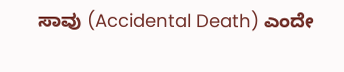ಸಾವು (Accidental Death) ಎಂದೇ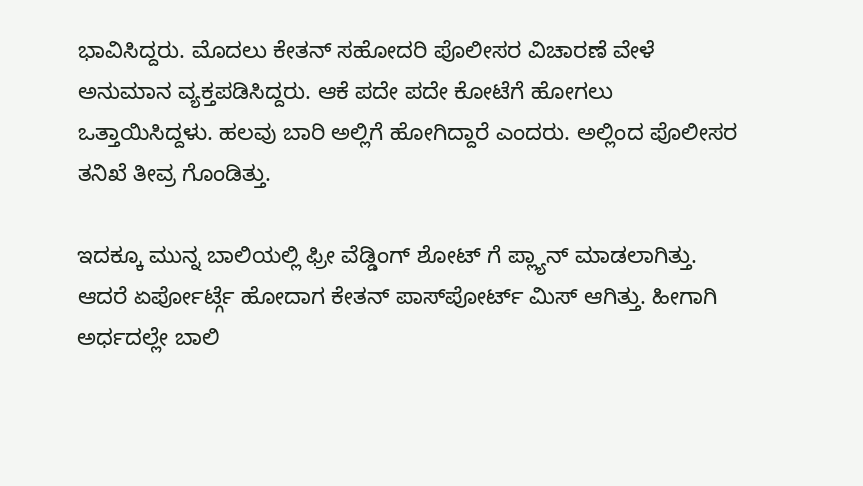ಭಾವಿಸಿದ್ದರು. ಮೊದಲು ಕೇತನ್ ಸಹೋದರಿ ಪೊಲೀಸರ ವಿಚಾರಣೆ ವೇಳೆ ಅನುಮಾನ ವ್ಯಕ್ತಪಡಿಸಿದ್ದರು. ಆಕೆ ಪದೇ ಪದೇ ಕೋಟೆಗೆ ಹೋಗಲು ಒತ್ತಾಯಿಸಿದ್ದಳು. ಹಲವು ಬಾರಿ ಅಲ್ಲಿಗೆ ಹೋಗಿದ್ದಾರೆ ಎಂದರು. ಅಲ್ಲಿಂದ ಪೊಲೀಸರ ತನಿಖೆ ತೀವ್ರ ಗೊಂಡಿತ್ತು.

ಇದಕ್ಕೂ ಮುನ್ನ ಬಾಲಿಯಲ್ಲಿ ಫ್ರೀ ವೆಡ್ಡಿಂಗ್ ಶೋಟ್‌ ಗೆ ಪ್ಲ್ಯಾನ್ ಮಾಡಲಾಗಿತ್ತು. ಆದರೆ ಏರ್ಪೋರ್ಟ್ಗೆ ಹೋದಾಗ ಕೇತನ್ ಪಾಸ್‌ಪೋರ್ಟ್ ಮಿಸ್‌ ಆಗಿತ್ತು. ಹೀಗಾಗಿ ಅರ್ಧದಲ್ಲೇ ಬಾಲಿ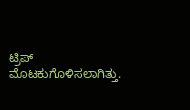ಟ್ರಿಪ್ ಮೊಟಕುಗೊಳಿಸಲಾಗಿತ್ತು.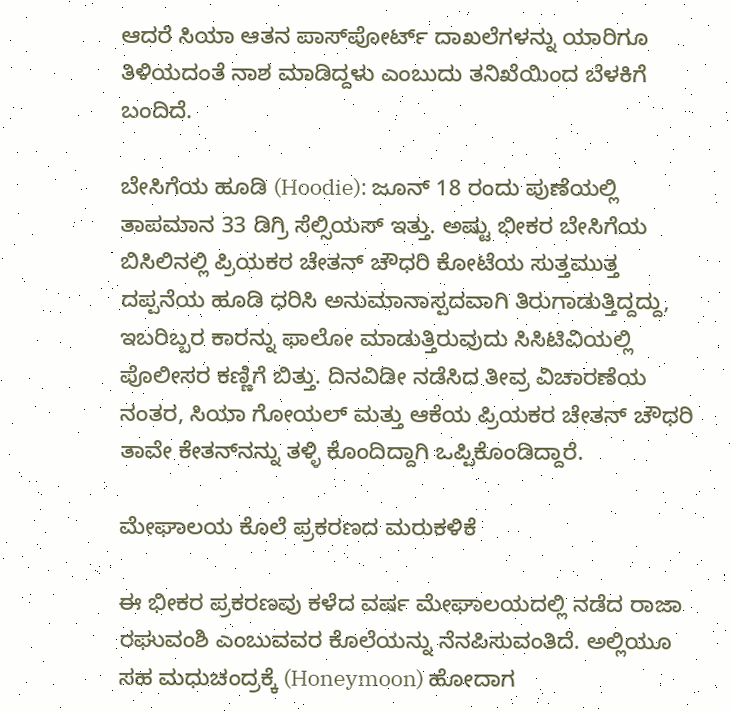ಆದರೆ ಸಿಯಾ ಆತನ ಪಾಸ್‌ಪೋರ್ಟ್ ದಾಖಲೆಗಳನ್ನು ಯಾರಿಗೂ ತಿಳಿಯದಂತೆ ನಾಶ ಮಾಡಿದ್ದಳು ಎಂಬುದು ತನಿಖೆಯಿಂದ ಬೆಳಕಿಗೆ ಬಂದಿದೆ.

ಬೇಸಿಗೆಯ ಹೂಡಿ (Hoodie): ಜೂನ್ 18 ರಂದು ಪುಣೆಯಲ್ಲಿ ತಾಪಮಾನ 33 ಡಿಗ್ರಿ ಸೆಲ್ಸಿಯಸ್ ಇತ್ತು. ಅಷ್ಟು ಭೀಕರ ಬೇಸಿಗೆಯ ಬಿಸಿಲಿನಲ್ಲಿ ಪ್ರಿಯಕರ ಚೇತನ್ ಚೌಧರಿ ಕೋಟೆಯ ಸುತ್ತಮುತ್ತ ದಪ್ಪನೆಯ ಹೂಡಿ ಧರಿಸಿ ಅನುಮಾನಾಸ್ಪದವಾಗಿ ತಿರುಗಾಡುತ್ತಿದ್ದದ್ದು, ಇಬರಿಬ್ಬರ ಕಾರನ್ನು ಫಾಲೋ ಮಾಡುತ್ತಿರುವುದು ಸಿಸಿಟಿವಿಯಲ್ಲಿ ಪೊಲೀಸರ ಕಣ್ಣಿಗೆ ಬಿತ್ತು. ದಿನವಿಡೀ ನಡೆಸಿದ ತೀವ್ರ ವಿಚಾರಣೆಯ ನಂತರ, ಸಿಯಾ ಗೋಯಲ್ ಮತ್ತು ಆಕೆಯ ಪ್ರಿಯಕರ ಚೇತನ್ ಚೌಧರಿ ತಾವೇ ಕೇತನ್‌ನನ್ನು ತಳ್ಳಿ ಕೊಂದಿದ್ದಾಗಿ ಒಪ್ಪಿಕೊಂಡಿದ್ದಾರೆ.

ಮೇಘಾಲಯ ಕೊಲೆ ಪ್ರಕರಣದ ಮರುಕಳಿಕೆ

ಈ ಭೀಕರ ಪ್ರಕರಣವು ಕಳೆದ ವರ್ಷ ಮೇಘಾಲಯದಲ್ಲಿ ನಡೆದ ರಾಜಾ ರಘುವಂಶಿ ಎಂಬುವವರ ಕೊಲೆಯನ್ನು ನೆನಪಿಸುವಂತಿದೆ. ಅಲ್ಲಿಯೂ ಸಹ ಮಧುಚಂದ್ರಕ್ಕೆ (Honeymoon) ಹೋದಾಗ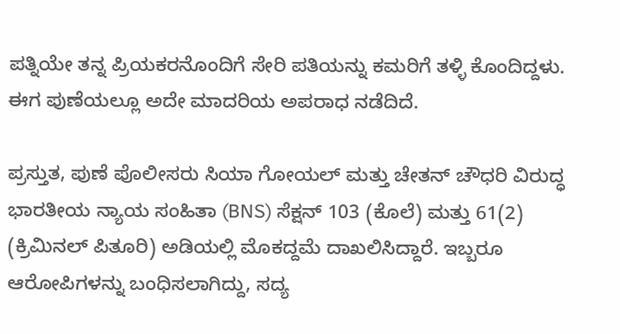ಪತ್ನಿಯೇ ತನ್ನ ಪ್ರಿಯಕರನೊಂದಿಗೆ ಸೇರಿ ಪತಿಯನ್ನು ಕಮರಿಗೆ ತಳ್ಳಿ ಕೊಂದಿದ್ದಳು. ಈಗ ಪುಣೆಯಲ್ಲೂ ಅದೇ ಮಾದರಿಯ ಅಪರಾಧ ನಡೆದಿದೆ.

ಪ್ರಸ್ತುತ, ಪುಣೆ ಪೊಲೀಸರು ಸಿಯಾ ಗೋಯಲ್ ಮತ್ತು ಚೇತನ್ ಚೌಧರಿ ವಿರುದ್ಧ ಭಾರತೀಯ ನ್ಯಾಯ ಸಂಹಿತಾ (BNS) ಸೆಕ್ಷನ್ 103 (ಕೊಲೆ) ಮತ್ತು 61(2) (ಕ್ರಿಮಿನಲ್ ಪಿತೂರಿ) ಅಡಿಯಲ್ಲಿ ಮೊಕದ್ದಮೆ ದಾಖಲಿಸಿದ್ದಾರೆ. ಇಬ್ಬರೂ ಆರೋಪಿಗಳನ್ನು ಬಂಧಿಸಲಾಗಿದ್ದು, ಸದ್ಯ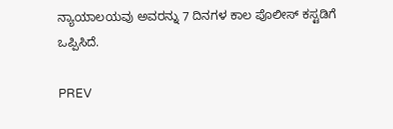ನ್ಯಾಯಾಲಯವು ಅವರನ್ನು 7 ದಿನಗಳ ಕಾಲ ಪೊಲೀಸ್ ಕಸ್ಟಡಿಗೆ ಒಪ್ಪಿಸಿದೆ.

PREV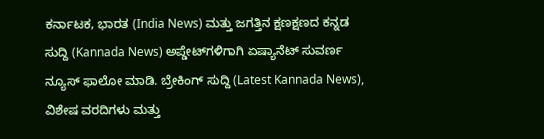ಕರ್ನಾಟಕ, ಭಾರತ (India News) ಮತ್ತು ಜಗತ್ತಿನ ಕ್ಷಣಕ್ಷಣದ ಕನ್ನಡ ಸುದ್ದಿ (Kannada News) ಅಪ್ಡೇಟ್‌ಗಳಿಗಾಗಿ ಏಷ್ಯಾನೆಟ್ ಸುವರ್ಣ ನ್ಯೂಸ್‌ ಫಾಲೋ ಮಾಡಿ. ಬ್ರೇಕಿಂಗ್ ಸುದ್ದಿ (Latest Kannada News), ವಿಶೇಷ ವರದಿಗಳು ಮತ್ತು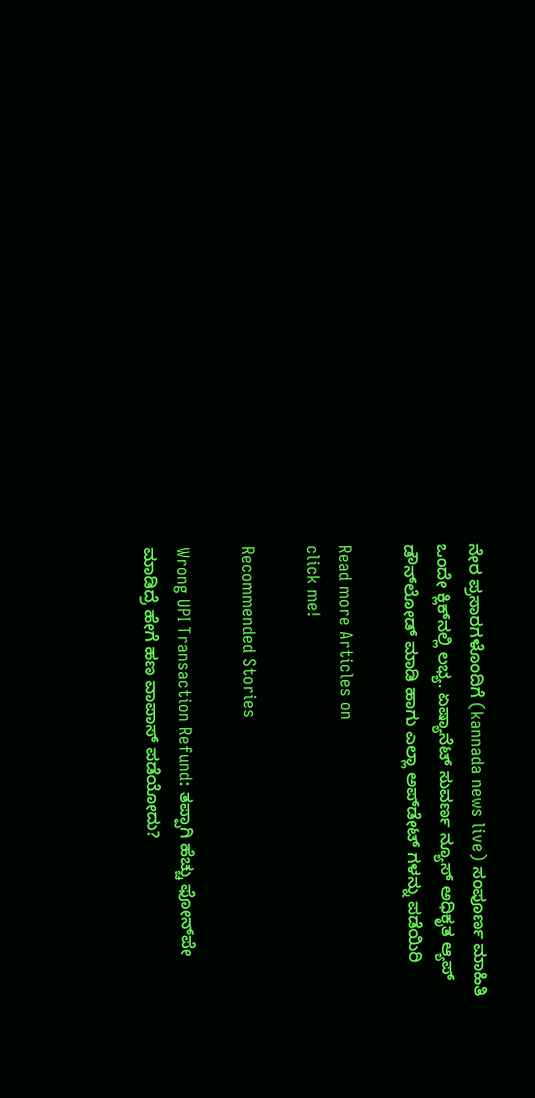ನೇರ ಪ್ರಸಾರಗಳೊಂದಿಗೆ (kannada news live) ಸಂಪೂರ್ಣ ಮಾಹಿತಿ ಒಂದೇ ಕ್ಲಿಕ್‌ನಲ್ಲಿ ಲಭ್ಯ. ಏಷ್ಯಾನೆಟ್ ಸುವರ್ಣ ನ್ಯೂಸ್ ಅಧಿಕೃತ ಆ್ಯಪ್ ಡೌನ್‌ಲೋಡ್ ಮಾಡಿ ಹಾಗು ಎಲ್ಲಾ ಅಪ್‌ಡೇಟ್ ಗಳನ್ನು ಪಡೆಯಿರಿ

Read more Articles on
click me!

Recommended Stories

Wrong UPI Transaction Refund: ತಪ್ಪಾಗಿ ಹೆಚ್ಚು ಫೋನ್‌ಪೇ ಮಾಡಿದ್ರೆ ಹೇಗೆ ಹಣ ವಾಪಾಸ್‌ ಪಡೆಯೋದು?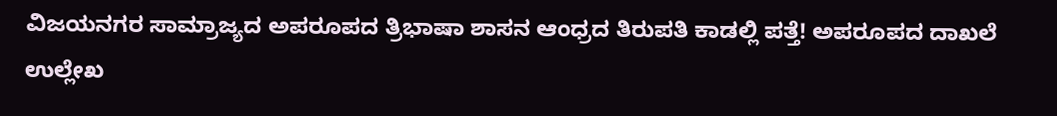ವಿಜಯನಗರ ಸಾಮ್ರಾಜ್ಯದ ಅಪರೂಪದ ತ್ರಿಭಾಷಾ ಶಾಸನ ಆಂಧ್ರದ ತಿರುಪತಿ ಕಾಡಲ್ಲಿ ಪತ್ತೆ! ಅಪರೂಪದ ದಾಖಲೆ ಉಲ್ಲೇಖ